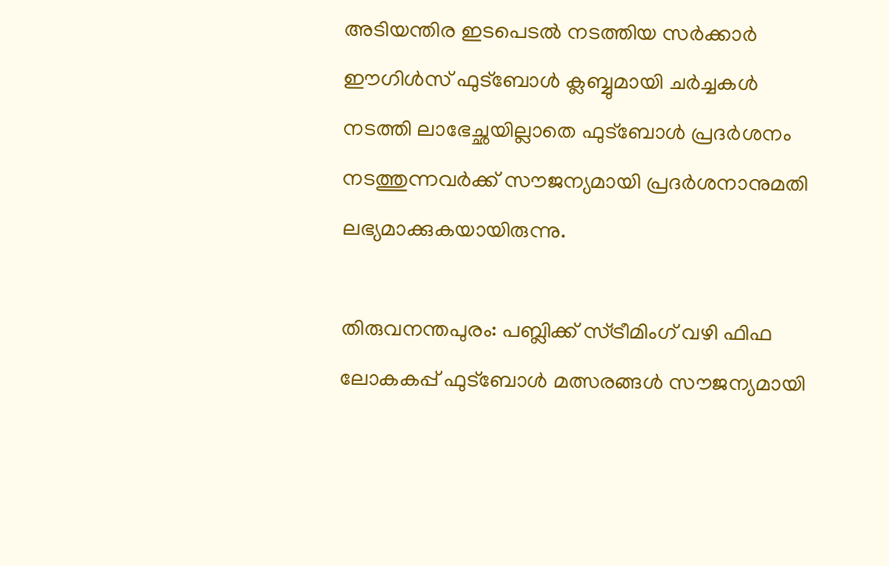അടിയന്തിര ഇടപെടല്‍ നടത്തിയ സര്‍ക്കാര്‍ ഈഗിള്‍സ് ഫുട്‌ബോള്‍ ക്ലബ്ബുമായി ചര്‍ച്ചകള്‍ നടത്തി ലാഭേച്ഛയില്ലാതെ ഫുട്‌ബോള്‍ പ്രദര്‍ശനം നടത്തുന്നവര്‍ക്ക് സൗജന്യമായി പ്രദര്‍ശനാനുമതി ലഭ്യമാക്കുകയായിരുന്നു.

തിരുവനന്തപുരം: പബ്ലിക്ക് സ്ട്രീമിംഗ് വഴി ഫിഫ ലോകകപ്പ് ഫുട്‌ബോള്‍ മത്സരങ്ങള്‍ സൗജന്യമായി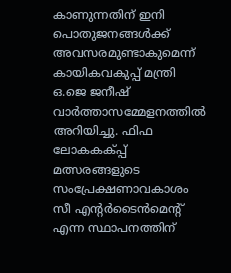കാണുന്നതിന് ഇനി പൊതുജനങ്ങള്‍ക്ക് അവസരമുണ്ടാകുമെന്ന് കായികവകുപ്പ് മന്ത്രി ഒ.ജെ ജനീഷ് വാര്‍ത്താസമ്മേളനത്തില്‍ അറിയിച്ചു. ഫിഫ ലോകകക്പ്പ് മത്സരങ്ങളുടെ സംപ്രേക്ഷണാവകാശം സീ എന്റര്‍ടൈന്‍മെന്റ് എന്ന സ്ഥാപനത്തിന്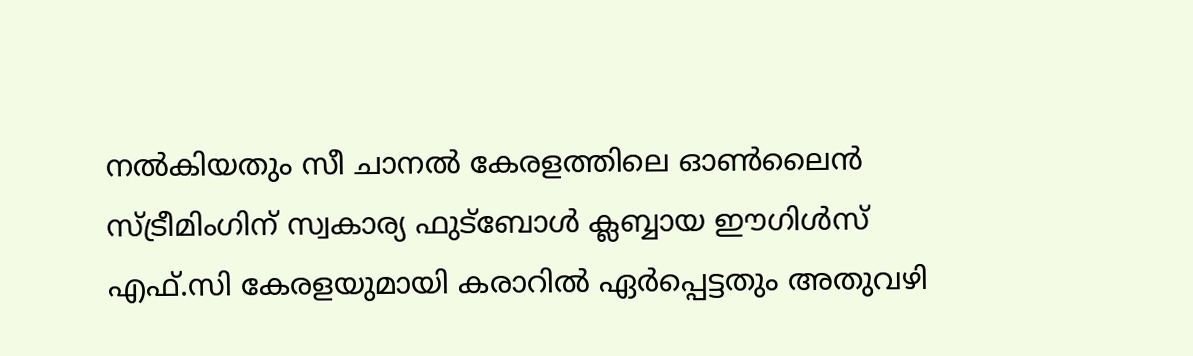നല്‍കിയതും സീ ചാനല്‍ കേരളത്തിലെ ഓണ്‍ലൈന്‍ സ്ട്രീമിംഗിന് സ്വകാര്യ ഫുട്‌ബോള്‍ ക്ലബ്ബായ ഈഗിള്‍സ് എഫ്.സി കേരളയുമായി കരാറില്‍ ഏര്‍പ്പെട്ടതും അതുവഴി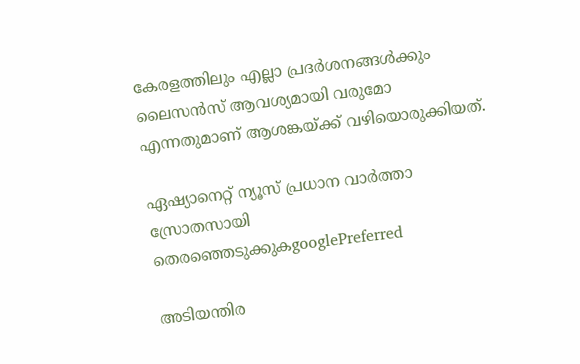കേരളത്തിലും എല്ലാ പ്രദര്‍ശനങ്ങള്‍ക്കും ലൈസന്‍സ് ആവശ്യമായി വരുമോ എന്നതുമാണ് ആശങ്കയ്ക്ക് വഴിയൊരുക്കിയത്.

ഏഷ്യാനെറ്റ് ന്യൂസ് പ്രധാന വാർത്താ സ്രോതസായി തെരഞ്ഞെടുക്കുകgooglePreferred

അടിയന്തിര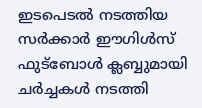ഇടപെടല്‍ നടത്തിയ സര്‍ക്കാര്‍ ഈഗിള്‍സ് ഫുട്‌ബോള്‍ ക്ലബ്ബുമായി ചര്‍ച്ചകള്‍ നടത്തി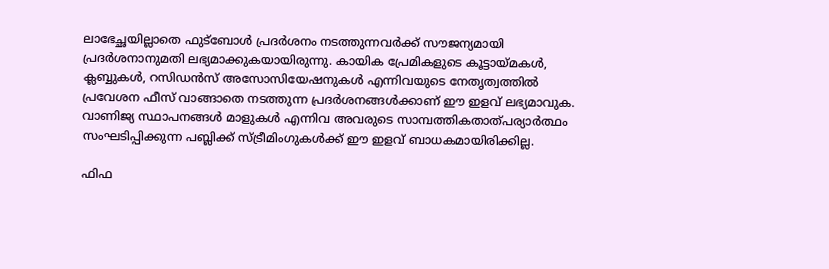ലാഭേച്ഛയില്ലാതെ ഫുട്‌ബോള്‍ പ്രദര്‍ശനം നടത്തുന്നവര്‍ക്ക് സൗജന്യമായി പ്രദര്‍ശനാനുമതി ലഭ്യമാക്കുകയായിരുന്നു. കായിക പ്രേമികളുടെ കൂട്ടായ്മകള്‍, ക്ലബ്ബുകള്‍, റസിഡന്‍സ് അസോസിയേഷനുകള്‍ എന്നിവയുടെ നേതൃത്വത്തില്‍ പ്രവേശന ഫീസ് വാങ്ങാതെ നടത്തുന്ന പ്രദര്‍ശനങ്ങള്‍ക്കാണ് ഈ ഇളവ് ലഭ്യമാവുക. വാണിജ്യ സ്ഥാപനങ്ങള്‍ മാളുകള്‍ എന്നിവ അവരുടെ സാമ്പത്തികതാത്പര്യാര്‍ത്ഥം സംഘടിപ്പിക്കുന്ന പബ്ലിക്ക് സ്ട്രീമിംഗുകള്‍ക്ക് ഈ ഇളവ് ബാധകമായിരിക്കില്ല.

ഫിഫ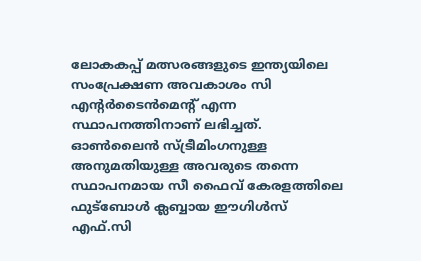ലോകകപ്പ് മത്സരങ്ങളുടെ ഇന്ത്യയിലെ സംപ്രേക്ഷണ അവകാശം സി എന്റര്‍ടൈന്‍മെന്റ് എന്ന സ്ഥാപനത്തിനാണ് ലഭിച്ചത്. ഓണ്‍ലൈന്‍ സ്ട്രീമിംഗനുള്ള അനുമതിയുള്ള അവരുടെ തന്നെ സ്ഥാപനമായ സീ ഫൈവ് കേരളത്തിലെ ഫുട്‌ബോള്‍ ക്ലബ്ബായ ഈഗിള്‍സ് എഫ്.സി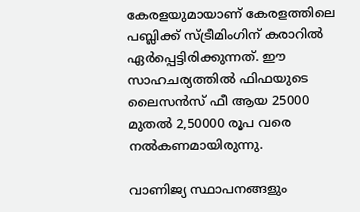കേരളയുമായാണ് കേരളത്തിലെ പബ്ലിക്ക് സ്ട്രീമിംഗിന് കരാറില്‍ ഏര്‍പ്പെട്ടിരിക്കുന്നത്. ഈ സാഹചര്യത്തില്‍ ഫിഫയുടെ ലൈസന്‍സ് ഫീ ആയ 25000 മുതല്‍ 2,50000 രൂപ വരെ നല്‍കണമായിരുന്നു.

വാണിജ്യ സ്ഥാപനങ്ങളും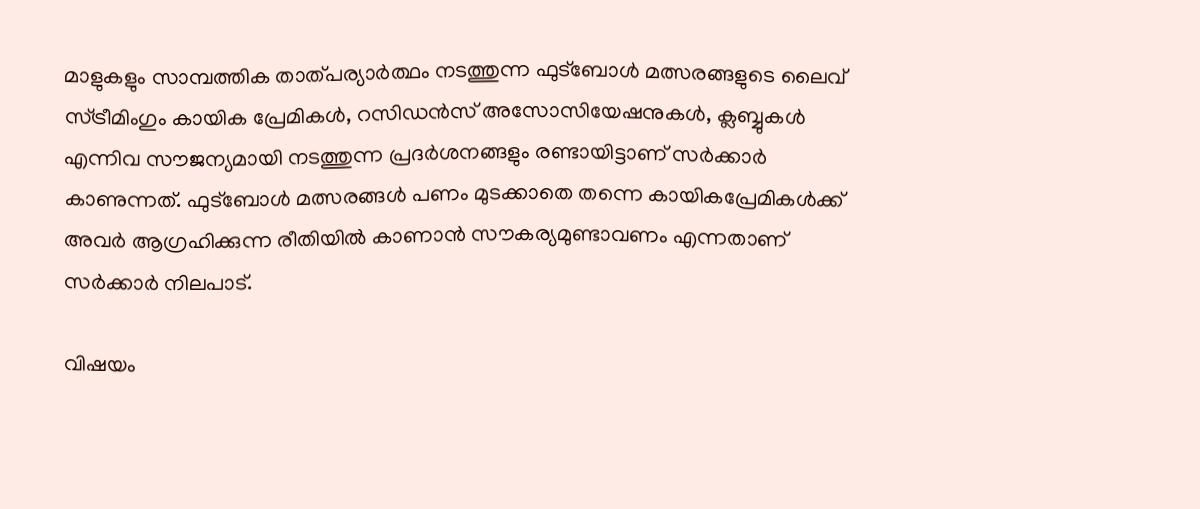മാളുകളും സാമ്പത്തിക താത്പര്യാര്‍ത്ഥം നടത്തുന്ന ഫുട്‌ബോള്‍ മത്സരങ്ങളുടെ ലൈവ് സ്ട്രീമിംഗും കായിക പ്രേമികള്‍, റസിഡന്‍സ് അസോസിയേഷനുകള്‍, ക്ലബ്ബുകള്‍ എന്നിവ സൗജന്യമായി നടത്തുന്ന പ്രദര്‍ശനങ്ങളും രണ്ടായിട്ടാണ് സര്‍ക്കാര്‍ കാണുന്നത്. ഫുട്‌ബോള്‍ മത്സരങ്ങള്‍ പണം മുടക്കാതെ തന്നെ കായികപ്രേമികള്‍ക്ക് അവര്‍ ആഗ്രഹിക്കുന്ന രീതിയില്‍ കാണാന്‍ സൗകര്യമുണ്ടാവണം എന്നതാണ് സര്‍ക്കാര്‍ നിലപാട്.

വിഷയം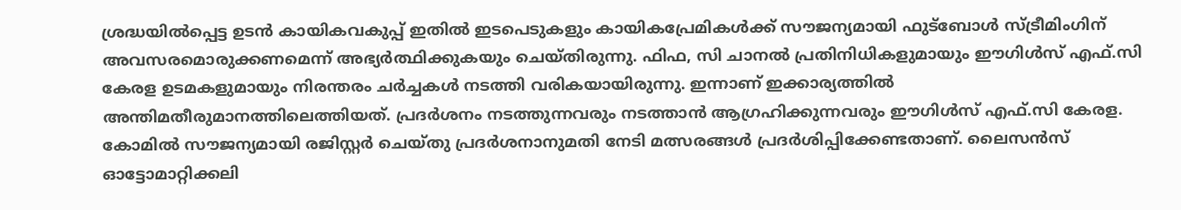ശ്രദ്ധയില്‍പ്പെട്ട ഉടന്‍ കായികവകുപ്പ് ഇതില്‍ ഇടപെടുകളും കായികപ്രേമികള്‍ക്ക് സൗജന്യമായി ഫുട്‌ബോള്‍ സ്ട്രീമിംഗിന് അവസരമൊരുക്കണമെന്ന് അഭ്യര്‍ത്ഥിക്കുകയും ചെയ്തിരുന്നു. ഫിഫ, സി ചാനല്‍ പ്രതിനിധികളുമായും ഈഗിള്‍സ് എഫ്.സി കേരള ഉടമകളുമായും നിരന്തരം ചര്‍ച്ചകള്‍ നടത്തി വരികയായിരുന്നു. ഇന്നാണ് ഇക്കാര്യത്തില്‍ അന്തിമതീരുമാനത്തിലെത്തിയത്. പ്രദര്‍ശനം നടത്തുന്നവരും നടത്താന്‍ ആഗ്രഹിക്കുന്നവരും ഈഗിള്‍സ് എഫ്.സി കേരള. കോമില്‍ സൗജന്യമായി രജിസ്റ്റര്‍ ചെയ്തു പ്രദര്‍ശനാനുമതി നേടി മത്സരങ്ങള്‍ പ്രദര്‍ശിപ്പിക്കേണ്ടതാണ്. ലൈസന്‍സ് ഓട്ടോമാറ്റിക്കലി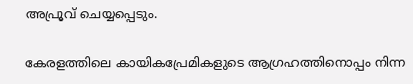അപ്രൂവ് ചെയ്യപ്പെടും.

കേരളത്തിലെ കായികപ്രേമികളുടെ ആഗ്രഹത്തിനൊപ്പം നിന്ന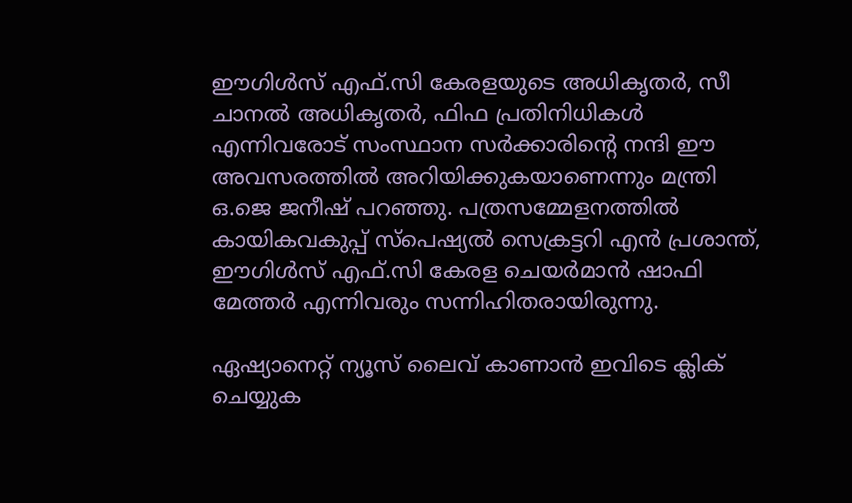ഈഗിള്‍സ് എഫ്.സി കേരളയുടെ അധികൃതര്‍, സീ ചാനല്‍ അധികൃതര്‍, ഫിഫ പ്രതിനിധികള്‍ എന്നിവരോട് സംസ്ഥാന സര്‍ക്കാരിന്റെ നന്ദി ഈ അവസരത്തില്‍ അറിയിക്കുകയാണെന്നും മന്ത്രി ഒ.ജെ ജനീഷ് പറഞ്ഞു. പത്രസമ്മേളനത്തില്‍ കായികവകുപ്പ് സ്‌പെഷ്യല്‍ സെക്രട്ടറി എന്‍ പ്രശാന്ത്, ഈഗിള്‍സ് എഫ്.സി കേരള ചെയര്‍മാന്‍ ഷാഫി മേത്തര്‍ എന്നിവരും സന്നിഹിതരായിരുന്നു.

ഏഷ്യാനെറ്റ് ന്യൂസ് ലൈവ് കാണാന്‍ ഇവിടെ ക്ലിക് ചെയ്യുക